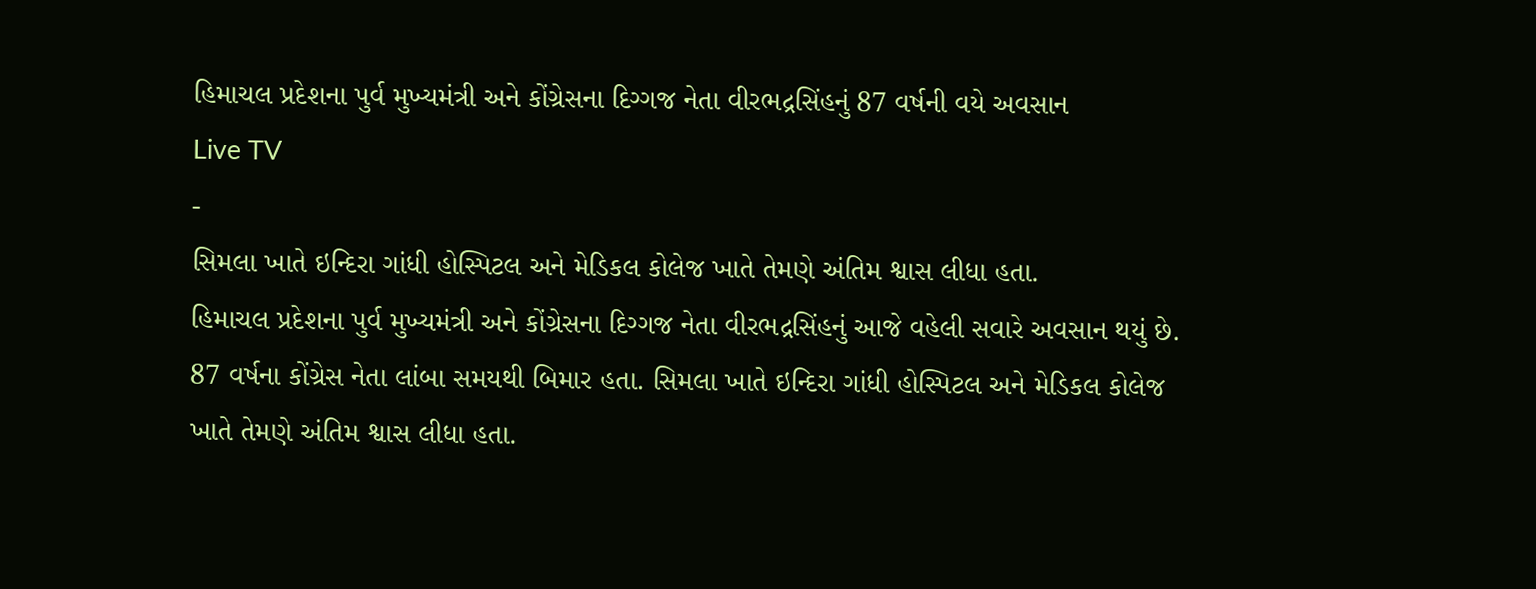હિમાચલ પ્રદેશના પુર્વ મુખ્યમંત્રી અને કોંગ્રેસના દિગ્ગજ નેતા વીરભદ્રસિંહનું 87 વર્ષની વયે અવસાન
Live TV
-
સિમલા ખાતે ઇન્દિરા ગાંધી હોસ્પિટલ અને મેડિકલ કોલેજ ખાતે તેમણે અંતિમ શ્વાસ લીધા હતા.
હિમાચલ પ્રદેશના પુર્વ મુખ્યમંત્રી અને કોંગ્રેસના દિગ્ગજ નેતા વીરભદ્રસિંહનું આજે વહેલી સવારે અવસાન થયું છે. 87 વર્ષના કોંગ્રેસ નેતા લાંબા સમયથી બિમાર હતા. સિમલા ખાતે ઇન્દિરા ગાંધી હોસ્પિટલ અને મેડિકલ કોલેજ ખાતે તેમણે અંતિમ શ્વાસ લીધા હતા.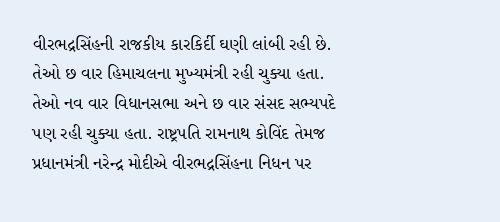વીરભદ્રસિંહની રાજકીય કારકિર્દી ઘણી લાંબી રહી છે. તેઓ છ વાર હિમાચલના મુખ્યમંત્રી રહી ચુક્યા હતા. તેઓ નવ વાર વિધાનસભા અને છ વાર સંસદ સભ્યપદે પણ રહી ચુક્યા હતા. રાષ્ટ્રપતિ રામનાથ કોવિંદ તેમજ પ્રધાનમંત્રી નરેન્દ્ર મોદીએ વીરભદ્રસિંહના નિધન પર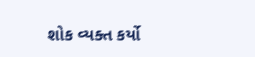શોક વ્યક્ત કર્યો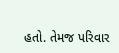હતો. તેમજ પરિવાર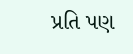પ્રતિ પણ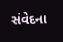સંવેદના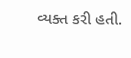વ્યક્ત કરી હતી.